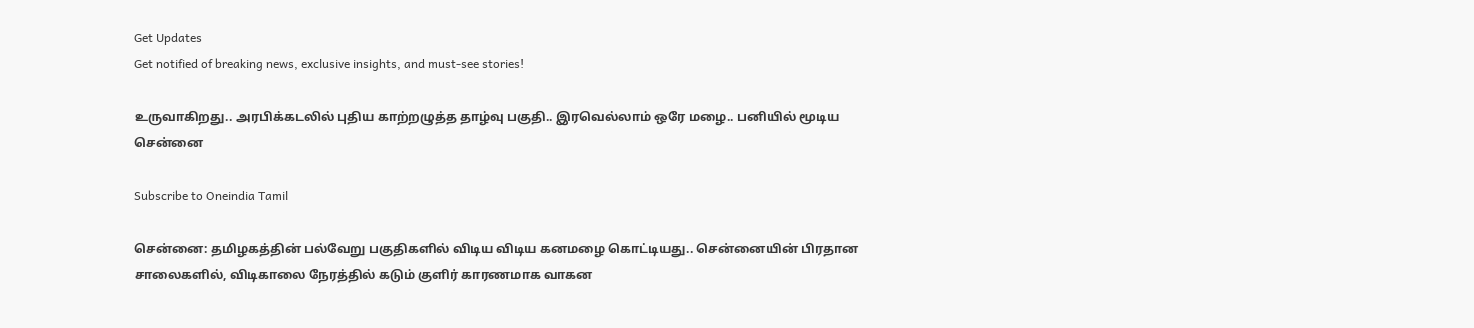Get Updates
Get notified of breaking news, exclusive insights, and must-see stories!

உருவாகிறது.. அரபிக்கடலில் புதிய காற்றழுத்த தாழ்வு பகுதி.. இரவெல்லாம் ஒரே மழை.. பனியில் மூடிய சென்னை

Subscribe to Oneindia Tamil

சென்னை: தமிழகத்தின் பல்வேறு பகுதிகளில் விடிய விடிய கனமழை கொட்டியது.. சென்னையின் பிரதான சாலைகளில், விடிகாலை நேரத்தில் கடும் குளிர் காரணமாக வாகன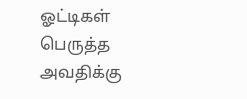ஓட்டிகள் பெருத்த அவதிக்கு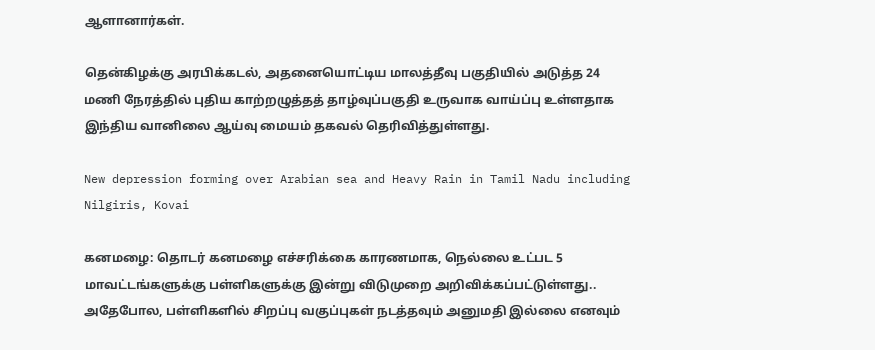ஆளானார்கள்.

தென்கிழக்கு அரபிக்கடல், அதனையொட்டிய மாலத்தீவு பகுதியில் அடுத்த 24 மணி நேரத்தில் புதிய காற்றழுத்தத் தாழ்வுப்பகுதி உருவாக வாய்ப்பு உள்ளதாக இந்திய வானிலை ஆய்வு மையம் தகவல் தெரிவித்துள்ளது.

New depression forming over Arabian sea and Heavy Rain in Tamil Nadu including Nilgiris, Kovai

கனமழை: தொடர் கனமழை எச்சரிக்கை காரணமாக, நெல்லை உட்பட 5 மாவட்டங்களுக்கு பள்ளிகளுக்கு இன்று விடுமுறை அறிவிக்கப்பட்டுள்ளது.. அதேபோல, பள்ளிகளில் சிறப்பு வகுப்புகள் நடத்தவும் அனுமதி இல்லை எனவும்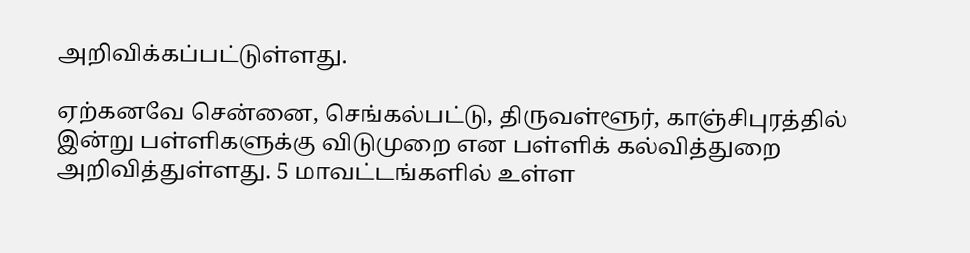அறிவிக்கப்பட்டுள்ளது.

ஏற்கனவே சென்னை, செங்கல்பட்டு, திருவள்ளூர், காஞ்சிபுரத்தில் இன்று பள்ளிகளுக்கு விடுமுறை என பள்ளிக் கல்வித்துறை அறிவித்துள்ளது. 5 மாவட்டங்களில் உள்ள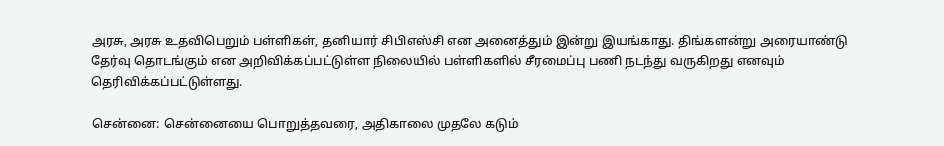அரசு, அரசு உதவிபெறும் பள்ளிகள், தனியார் சிபிஎஸ்சி என அனைத்தும் இன்று இயங்காது. திங்களன்று அரையாண்டு தேர்வு தொடங்கும் என அறிவிக்கப்பட்டுள்ள நிலையில் பள்ளிகளில் சீரமைப்பு பணி நடந்து வருகிறது எனவும் தெரிவிக்கப்பட்டுள்ளது.

சென்னை: சென்னையை பொறுத்தவரை, அதிகாலை முதலே கடும்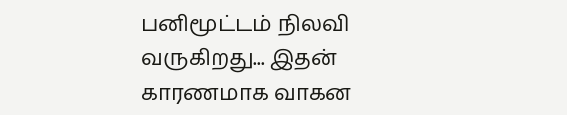பனிமூட்டம் நிலவி வருகிறது... இதன் காரணமாக வாகன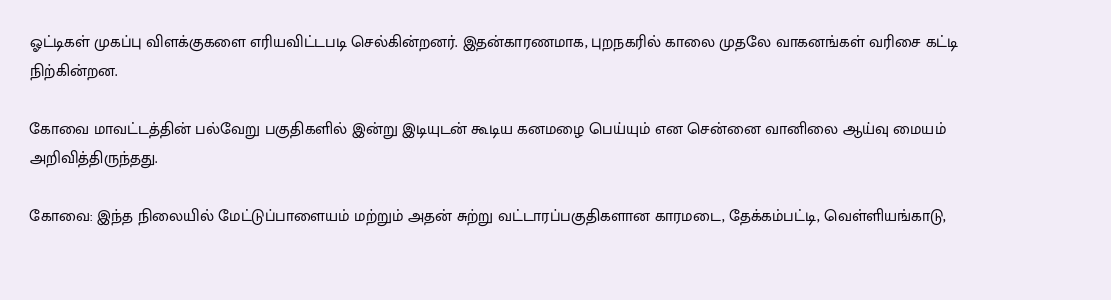ஓட்டிகள் முகப்பு விளக்குகளை எரியவிட்டபடி செல்கின்றனர். இதன்காரணமாக, புறநகரில் காலை முதலே வாகனங்கள் வரிசை கட்டி நிற்கின்றன.

கோவை மாவட்டத்தின் பல்வேறு பகுதிகளில் இன்று இடியுடன் கூடிய கனமழை பெய்யும் என சென்னை வானிலை ஆய்வு மையம் அறிவித்திருந்தது.

கோவை: இந்த நிலையில் மேட்டுப்பாளையம் மற்றும் அதன் சுற்று வட்டாரப்பகுதிகளான காரமடை, தேக்கம்பட்டி, வெள்ளியங்காடு,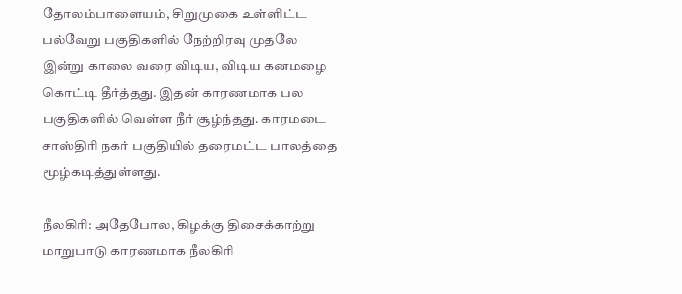தோலம்பாளையம், சிறுமுகை உள்ளிட்ட பல்வேறு பகுதிகளில் நேற்றிரவு முதலே இன்று காலை வரை விடிய, விடிய கனமழை கொட்டி தீர்த்தது. இதன் காரணமாக பல பகுதிகளில் வெள்ள நீர் சூழ்ந்தது. காரமடை சாஸ்திரி நகர் பகுதியில் தரைமட்ட பாலத்தை மூழ்கடித்துள்ளது.

நீலகிரி: அதேபோல, கிழக்கு திசைக்காற்று மாறுபாடு காரணமாக நீலகிரி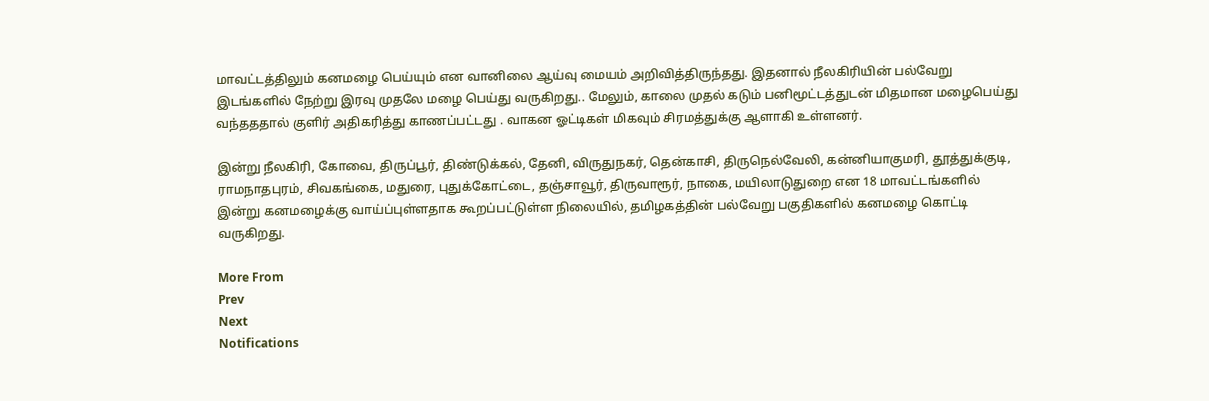மாவட்டத்திலும் கனமழை பெய்யும் என வானிலை ஆய்வு மையம் அறிவித்திருந்தது. இதனால் நீலகிரியின் பல்வேறு இடங்களில் நேற்று இரவு முதலே மழை பெய்து வருகிறது.. மேலும், காலை முதல் கடும் பனிமூட்டத்துடன் மிதமான மழைபெய்து வந்தததால் குளிர் அதிகரித்து காணப்பட்டது . வாகன ஓட்டிகள் மிகவும் சிரமத்துக்கு ஆளாகி உள்ளனர்.

இன்று நீலகிரி, கோவை, திருப்பூர், திண்டுக்கல், தேனி, விருதுநகர், தென்காசி, திருநெல்வேலி, கன்னியாகுமரி, தூத்துக்குடி, ராமநாதபுரம், சிவகங்கை, மதுரை, புதுக்கோட்டை, தஞ்சாவூர், திருவாரூர், நாகை, மயிலாடுதுறை என 18 மாவட்டங்களில் இன்று கனமழைக்கு வாய்ப்புள்ளதாக கூறப்பட்டுள்ள நிலையில், தமிழகத்தின் பல்வேறு பகுதிகளில் கனமழை கொட்டி வருகிறது.

More From
Prev
Next
Notifications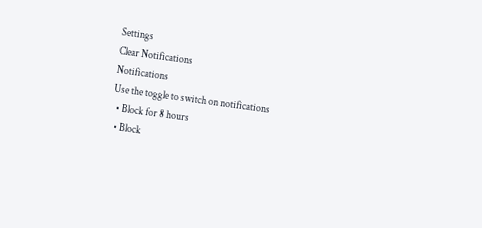Settings
Clear Notifications
Notifications
Use the toggle to switch on notifications
  • Block for 8 hours
  • Block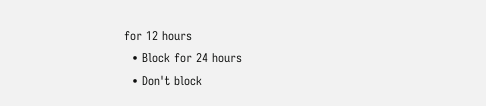for 12 hours
  • Block for 24 hours
  • Don't block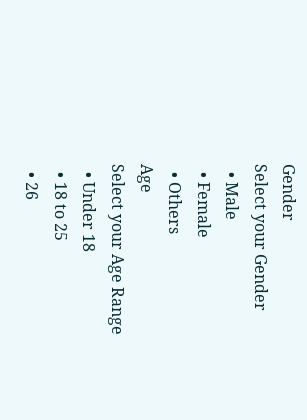Gender
Select your Gender
  • Male
  • Female
  • Others
Age
Select your Age Range
  • Under 18
  • 18 to 25
  • 26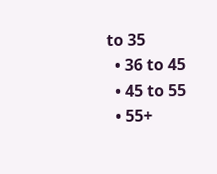to 35
  • 36 to 45
  • 45 to 55
  • 55+